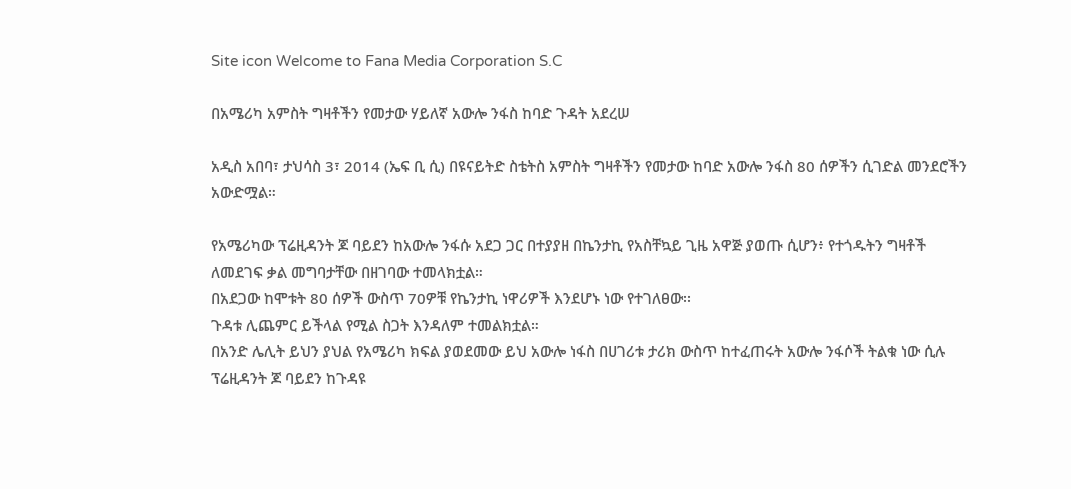Site icon Welcome to Fana Media Corporation S.C

በአሜሪካ አምስት ግዛቶችን የመታው ሃይለኛ አውሎ ንፋስ ከባድ ጉዳት አደረሠ

አዲስ አበባ፣ ታህሳስ 3፣ 2014 (ኤፍ ቢ ሲ) በዩናይትድ ስቴትስ አምስት ግዛቶችን የመታው ከባድ አውሎ ንፋስ 80 ሰዎችን ሲገድል መንደሮችን አውድሟል።

የአሜሪካው ፕሬዚዳንት ጆ ባይደን ከአውሎ ንፋሱ አደጋ ጋር በተያያዘ በኬንታኪ የአስቸኳይ ጊዜ አዋጅ ያወጡ ሲሆን፥ የተጎዱትን ግዛቶች ለመደገፍ ቃል መግባታቸው በዘገባው ተመላክቷል።
በአደጋው ከሞቱት 80 ሰዎች ውስጥ 70ዎቹ የኬንታኪ ነዋሪዎች እንደሆኑ ነው የተገለፀው፡፡
ጉዳቱ ሊጨምር ይችላል የሚል ስጋት እንዳለም ተመልክቷል።
በአንድ ሌሊት ይህን ያህል የአሜሪካ ክፍል ያወደመው ይህ አውሎ ነፋስ በሀገሪቱ ታሪክ ውስጥ ከተፈጠሩት አውሎ ንፋሶች ትልቁ ነው ሲሉ ፕሬዚዳንት ጆ ባይደን ከጉዳዩ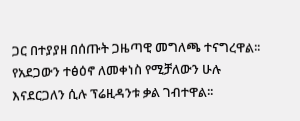ጋር በተያያዘ በሰጡት ጋዜጣዊ መግለጫ ተናግረዋል፡፡
የአደጋውን ተፅዕኖ ለመቀነስ የሚቻለውን ሁሉ እናደርጋለን ሲሉ ፕሬዚዳንቱ ቃል ገብተዋል፡፡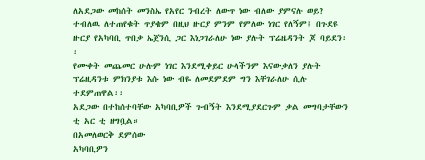ለአደጋው መከሰት መንስኤ የአየር ንብረት ለውጥ ነው ብለው ያምናሉ ወይ? ተብለዉ ለተጠየቁት ጥያቄም በዚህ ዙርያ ምንም የምለው ነገር የለኝም፤ በጉደዩ ዙርያ የአካባቢ ጥበቃ ኤጀንሲ ጋር እነጋገራለሁ ነው ያሉት ፕሬዜዳንት ጆ ባይደን፡፡
የሙቀት መጨመር ሁሉም ነገር እንደሚቀይር ሁላችንም እናውቃለን ያሉት ፕሬዚዳንቱ ምክንያቱ እሱ ነው ብዬ ለመደምደም ግን እቸገራለሁ ሲሉ ተደምጠዋል፡፡
አደጋው በተከሰተባቸው አካባቢዎች ጉብኝት እንደሚያደርጉም ቃል መግባታቸውን ቲ አር ቲ ዘግቧል።
በአመለወርቅ ደምሰው
አካባቢዎን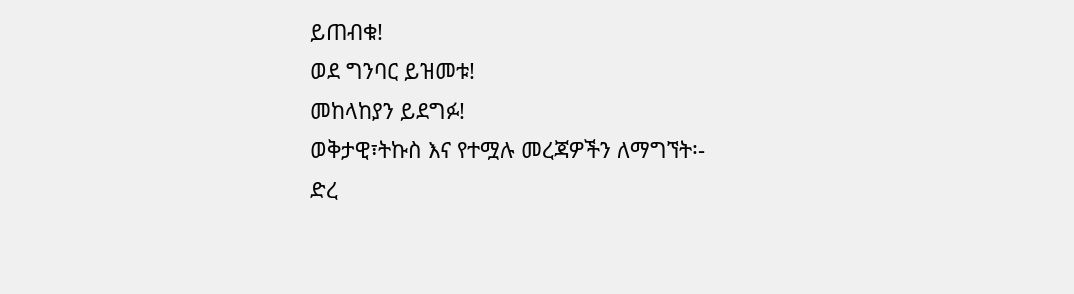ይጠብቁ!
ወደ ግንባር ይዝመቱ!
መከላከያን ይደግፉ!
ወቅታዊ፣ትኩስ እና የተሟሉ መረጃዎችን ለማግኘት፡-
ድረ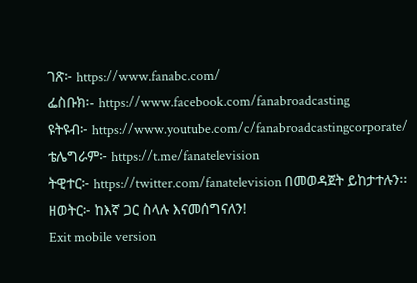ገጽ፦ https://www.fanabc.com/
ፌስቡክ፡- https://www.facebook.com/fanabroadcasting
ዩትዩብ፦ https://www.youtube.com/c/fanabroadcastingcorporate/
ቴሌግራም፦ https://t.me/fanatelevision
ትዊተር፦ https://twitter.com/fanatelevision በመወዳጀት ይከታተሉን፡፡
ዘወትር፦ ከእኛ ጋር ስላሉ እናመሰግናለን!
Exit mobile version